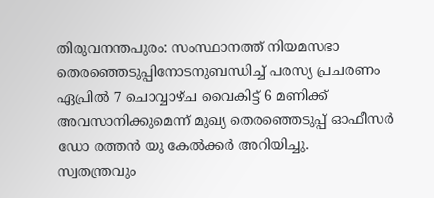തിരുവനന്തപുരം: സംസ്ഥാനത്ത് നിയമസഭാ തെരഞ്ഞെടുപ്പിനോടനുബന്ധിച്ച് പരസ്യ പ്രചരണം ഏപ്രിൽ 7 ചൊവ്വാഴ്ച വൈകിട്ട് 6 മണിക്ക് അവസാനിക്കുമെന്ന് മുഖ്യ തെരഞ്ഞെടുപ്പ് ഓഫീസർ ഡോ രത്തൻ യു കേൽക്കർ അറിയിച്ചു.
സ്വതന്ത്രവും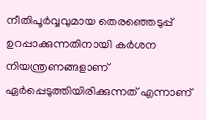നീതിപൂർവ്വവുമായ തെരഞ്ഞെടുപ്പ് ഉറപ്പാക്കുന്നതിനായി കർശന നിയന്ത്രണങ്ങളാണ് ഏർപ്പെടുത്തിയിരിക്കുന്നത് എന്നാണ്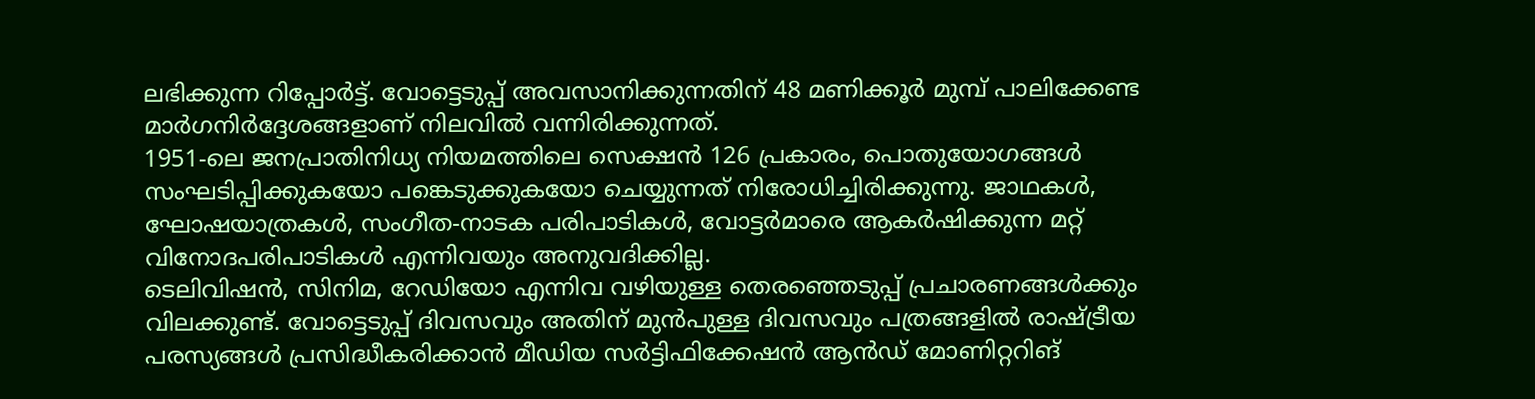ലഭിക്കുന്ന റിപ്പോർട്ട്. വോട്ടെടുപ്പ് അവസാനിക്കുന്നതിന് 48 മണിക്കൂർ മുമ്പ് പാലിക്കേണ്ട മാർഗനിർദ്ദേശങ്ങളാണ് നിലവിൽ വന്നിരിക്കുന്നത്.
1951-ലെ ജനപ്രാതിനിധ്യ നിയമത്തിലെ സെക്ഷൻ 126 പ്രകാരം, പൊതുയോഗങ്ങൾ സംഘടിപ്പിക്കുകയോ പങ്കെടുക്കുകയോ ചെയ്യുന്നത് നിരോധിച്ചിരിക്കുന്നു. ജാഥകൾ, ഘോഷയാത്രകൾ, സംഗീത-നാടക പരിപാടികൾ, വോട്ടർമാരെ ആകർഷിക്കുന്ന മറ്റ് വിനോദപരിപാടികൾ എന്നിവയും അനുവദിക്കില്ല.
ടെലിവിഷൻ, സിനിമ, റേഡിയോ എന്നിവ വഴിയുള്ള തെരഞ്ഞെടുപ്പ് പ്രചാരണങ്ങൾക്കും വിലക്കുണ്ട്. വോട്ടെടുപ്പ് ദിവസവും അതിന് മുൻപുള്ള ദിവസവും പത്രങ്ങളിൽ രാഷ്ട്രീയ പരസ്യങ്ങൾ പ്രസിദ്ധീകരിക്കാൻ മീഡിയ സർട്ടിഫിക്കേഷൻ ആൻഡ് മോണിറ്ററിങ്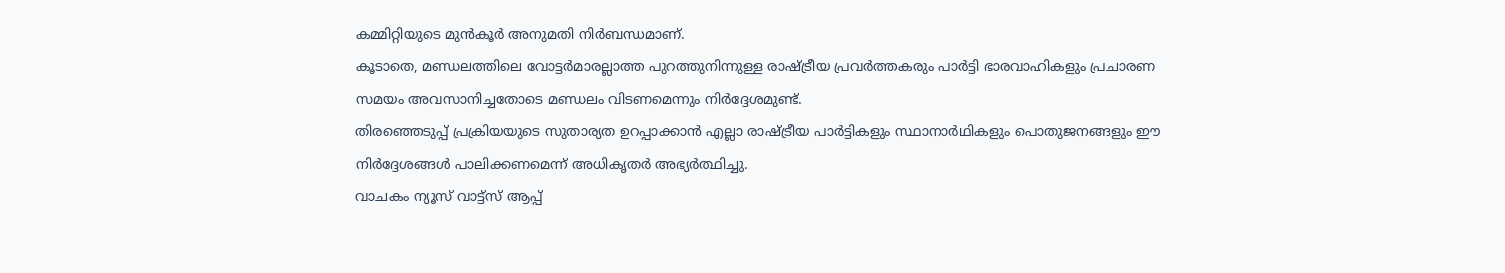കമ്മിറ്റിയുടെ മുൻകൂർ അനുമതി നിർബന്ധമാണ്.
കൂടാതെ, മണ്ഡലത്തിലെ വോട്ടർമാരല്ലാത്ത പുറത്തുനിന്നുള്ള രാഷ്ട്രീയ പ്രവർത്തകരും പാർട്ടി ഭാരവാഹികളും പ്രചാരണ സമയം അവസാനിച്ചതോടെ മണ്ഡലം വിടണമെന്നും നിർദ്ദേശമുണ്ട്.
തിരഞ്ഞെടുപ്പ് പ്രക്രിയയുടെ സുതാര്യത ഉറപ്പാക്കാൻ എല്ലാ രാഷ്ട്രീയ പാർട്ടികളും സ്ഥാനാർഥികളും പൊതുജനങ്ങളും ഈ നിർദ്ദേശങ്ങൾ പാലിക്കണമെന്ന് അധികൃതർ അഭ്യർത്ഥിച്ചു.
വാചകം ന്യൂസ് വാട്ട്സ് ആപ്പ്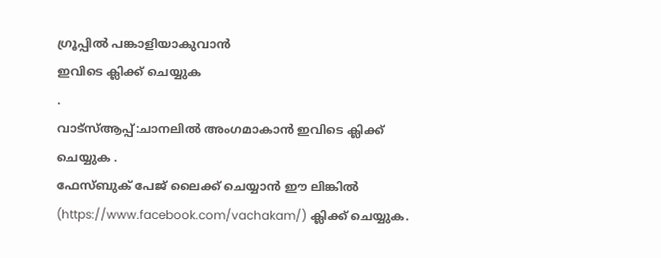ഗ്രൂപ്പിൽ പങ്കാളിയാകുവാൻ
ഇവിടെ ക്ലിക്ക് ചെയ്യുക
.
വാട്സ്ആപ്പ്:ചാനലിൽ അംഗമാകാൻ ഇവിടെ ക്ലിക്ക് ചെയ്യുക .
ഫേസ്ബുക് പേജ് ലൈക്ക് ചെയ്യാൻ ഈ ലിങ്കിൽ (https://www.facebook.com/vachakam/) ക്ലിക്ക് ചെയ്യുക.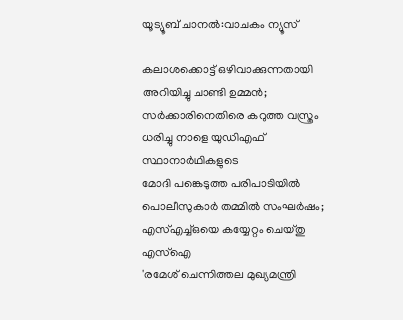യൂട്യൂബ് ചാനൽ:വാചകം ന്യൂസ്

കലാശക്കൊട്ട് ഒഴിവാക്കുന്നതായി അറിയിച്ചു ചാണ്ടി ഉമ്മൻ; സർക്കാരിനെതിരെ കറുത്ത വസ്ത്രം ധരിച്ചു നാളെ യുഡിഎഫ് സ്ഥാനാർഥികളുടെ
മോദി പങ്കെടുത്ത പരിപാടിയിൽ പൊലീസുകാർ തമ്മിൽ സംഘർഷം; എസ്എച്ച്ഒയെ കയ്യേറ്റം ചെയ്തു എസ്ഐ
'രമേശ് ചെന്നിത്തല മുഖ്യമന്ത്രി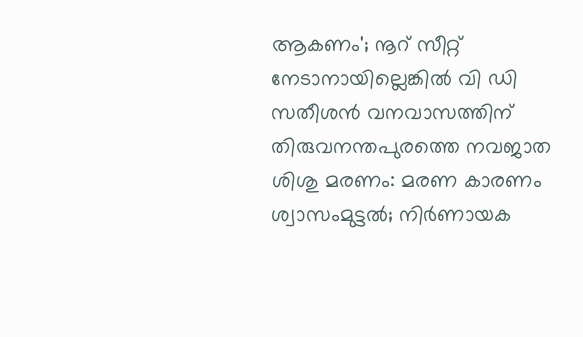ആകണം'; നൂറ് സീറ്റ് നേടാനായില്ലെങ്കിൽ വി ഡി സതീശൻ വനവാസത്തിന്
തിരുവനന്തപുരത്തെ നവജാത ശിശു മരണം: മരണ കാരണം ശ്വാസംമുട്ടൽ; നിർണായക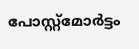പോസ്റ്റ്മോർട്ടം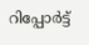റിപ്പോർട്ട്